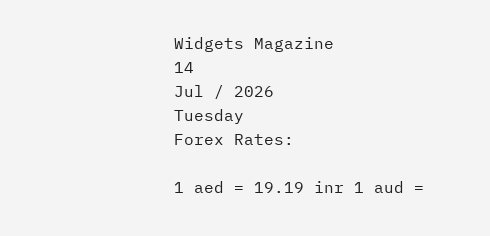Widgets Magazine
14
Jul / 2026
Tuesday
Forex Rates:

1 aed = 19.19 inr 1 aud =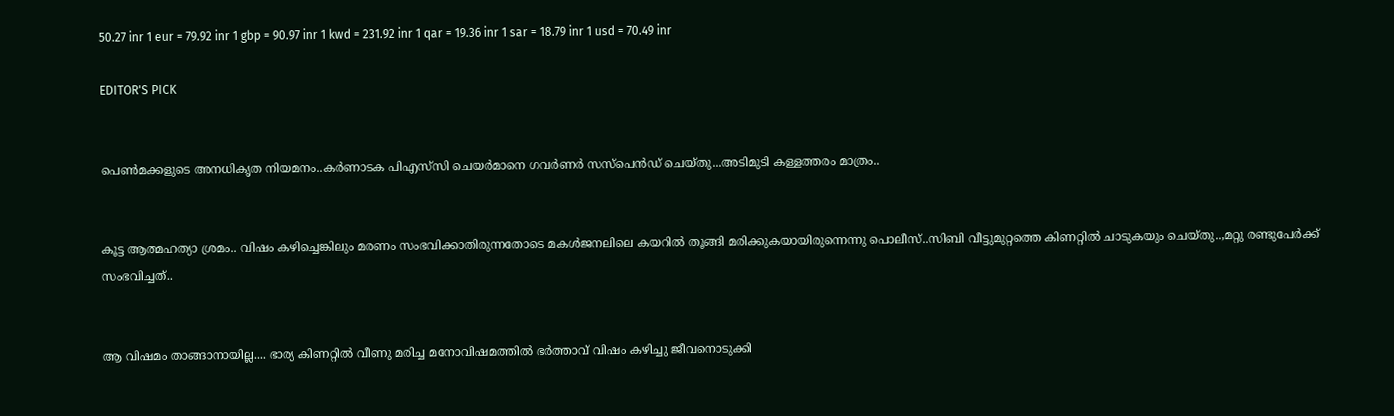50.27 inr 1 eur = 79.92 inr 1 gbp = 90.97 inr 1 kwd = 231.92 inr 1 qar = 19.36 inr 1 sar = 18.79 inr 1 usd = 70.49 inr

EDITOR'S PICK


പെൺമക്കളുടെ അനധികൃത നിയമനം..കർണാടക പിഎസ്‌സി ചെയർമാനെ ഗവർണർ സസ്പെൻഡ് ചെയ്തു...അടിമുടി കള്ളത്തരം മാത്രം..


കൂട്ട ആത്മഹത്യാ ശ്രമം.. വിഷം കഴിച്ചെങ്കിലും മരണം സംഭവിക്കാതിരുന്നതോടെ മകൾജനലിലെ കയറിൽ തൂങ്ങി മരിക്കുകയായിരുന്നെന്നു പൊലീസ്..സിബി വീട്ടുമുറ്റത്തെ കിണറ്റിൽ ചാടുകയും ചെയ്തു..,മറ്റു രണ്ടുപേർക്ക് സംഭവിച്ചത്..


ആ വിഷമം താങ്ങാനായില്ല.... ഭാര്യ കിണറ്റിൽ വീണു മരിച്ച മനോവിഷമത്തിൽ ഭർത്താവ് വിഷം കഴിച്ചു ജീവനൊടുക്കി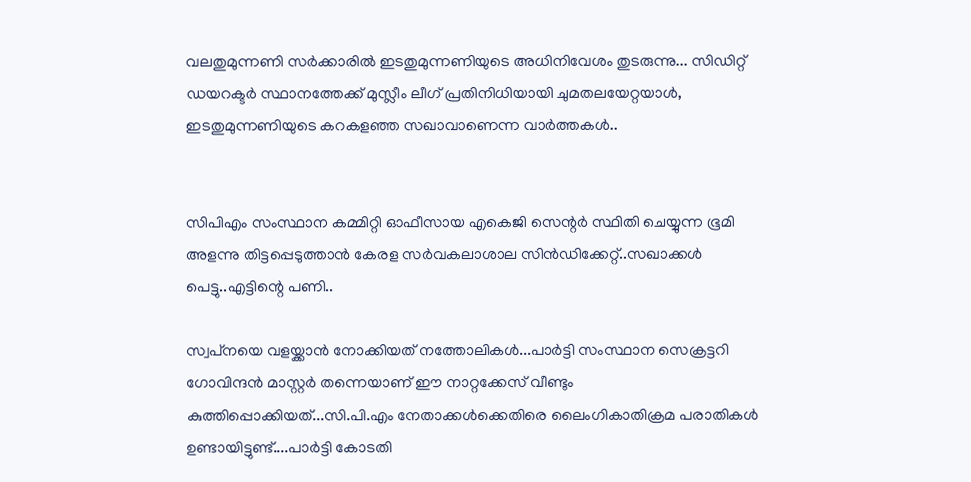വലതുമുന്നണി സർക്കാരിൽ ഇടതുമുന്നണിയുടെ അധിനിവേശം തുടരുന്നു... സിഡിറ്റ് ഡയറക്ടർ സ്ഥാനത്തേക്ക് മുസ്ലീം ലീഗ് പ്രതിനിധിയായി ചുമതലയേറ്റയാൾ, ഇടതുമുന്നണിയുടെ കറകളഞ്ഞ സഖാവാണെന്ന വാർത്തകൾ..


സിപിഎം സംസ്ഥാന കമ്മിറ്റി ഓഫീസായ എകെജി സെന്റർ സ്ഥിതി ചെയ്യുന്ന ഭൂമി അളന്നു തിട്ടപ്പെടുത്താൻ കേരള സര്‍വകലാശാല സിന്‍ഡിക്കേറ്റ്..സഖാക്കൾ പെട്ടു..എട്ടിന്റെ പണി..

സ്വപ്‌നയെ വളയ്ക്കാന്‍ നോക്കിയത് നത്തോലികള്‍...പാര്‍ട്ടി സംസ്ഥാന സെക്രട്ടറി ഗോവിന്ദന്‍ മാസ്റ്റര്‍ തന്നെയാണ് ഈ നാറ്റക്കേസ് വീണ്ടും കുത്തിപ്പൊക്കിയത്...സി.പി.എം നേതാക്കള്‍ക്കെതിരെ ലൈംഗികാതിക്രമ പരാതികള്‍ ഉണ്ടായിട്ടുണ്ട്....പാര്‍ട്ടി കോടതി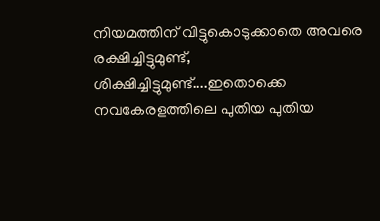നിയമത്തിന് വിട്ടുകൊടുക്കാതെ അവരെ രക്ഷിച്ചിട്ടുമുണ്ട്, ശിക്ഷിച്ചിട്ടുമുണ്ട്....ഇതൊക്കെ നവകേരളത്തിലെ പുതിയ പുതിയ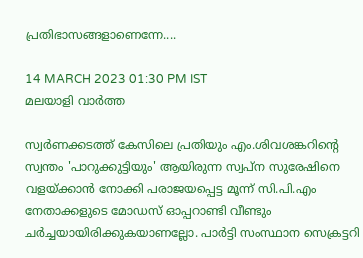പ്രതിഭാസങ്ങളാണെന്നേ....

14 MARCH 2023 01:30 PM IST
മലയാളി വാര്‍ത്ത

സ്വര്‍ണക്കടത്ത് കേസിലെ പ്രതിയും എം.ശിവശങ്കറിന്റെ സ്വന്തം 'പാറുക്കുട്ടിയും' ആയിരുന്ന സ്വപ്‌ന സുരേഷിനെ വളയ്ക്കാന്‍ നോക്കി പരാജയപ്പെട്ട മൂന്ന് സി.പി.എം നേതാക്കളുടെ മോഡസ് ഓപ്പറാണ്ടി വീണ്ടും ചര്‍ച്ചയായിരിക്കുകയാണല്ലോ. പാര്‍ട്ടി സംസ്ഥാന സെക്രട്ടറി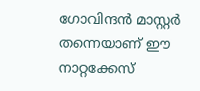ഗോവിന്ദന്‍ മാസ്റ്റര്‍ തന്നെയാണ് ഈ നാറ്റക്കേസ്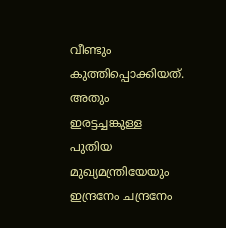വീണ്ടും കുത്തിപ്പൊക്കിയത്. അതും ഇരട്ടച്ചങ്കുള്ള പുതിയ മുഖ്യമന്ത്രിയേയും ഇന്ദ്രനേം ചന്ദ്രനേം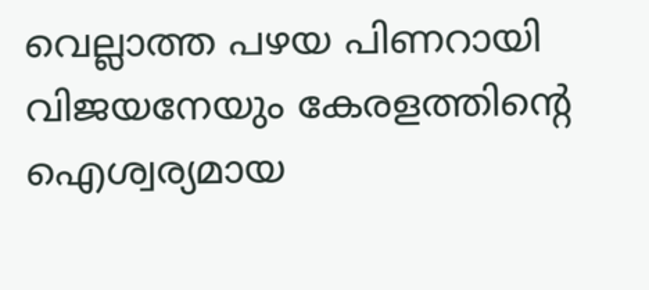വെല്ലാത്ത പഴയ പിണറായി വിജയനേയും കേരളത്തിന്റെ ഐശ്വര്യമായ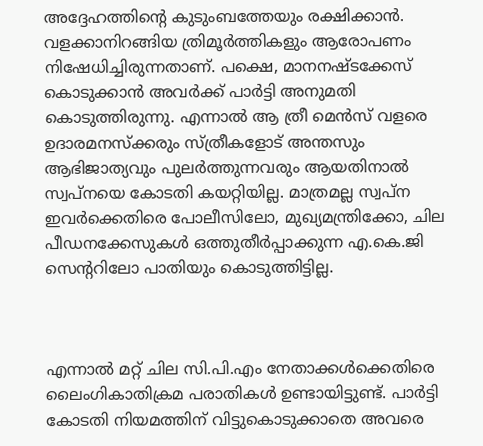അദ്ദേഹത്തിന്റെ കുടുംബത്തേയും രക്ഷിക്കാന്‍. വളക്കാനിറങ്ങിയ ത്രിമൂര്‍ത്തികളും ആരോപണം നിഷേധിച്ചിരുന്നതാണ്. പക്ഷെ, മാനനഷ്ടക്കേസ് കൊടുക്കാന്‍ അവര്‍ക്ക് പാര്‍ട്ടി അനുമതി കൊടുത്തിരുന്നു. എന്നാല്‍ ആ ത്രീ മെന്‍സ് വളരെ ഉദാരമനസ്‌ക്കരും സ്ത്രീകളോട് അന്തസും ആഭിജാത്യവും പുലര്‍ത്തുന്നവരും ആയതിനാല്‍ സ്വപ്‌നയെ കോടതി കയറ്റിയില്ല. മാത്രമല്ല സ്വപ്‌ന ഇവര്‍ക്കെതിരെ പോലീസിലോ, മുഖ്യമന്ത്രിക്കോ, ചില പീഡനക്കേസുകള്‍ ഒത്തുതീര്‍പ്പാക്കുന്ന എ.കെ.ജി സെന്ററിലോ പാതിയും കൊടുത്തിട്ടില്ല.



എന്നാല്‍ മറ്റ് ചില സി.പി.എം നേതാക്കള്‍ക്കെതിരെ ലൈംഗികാതിക്രമ പരാതികള്‍ ഉണ്ടായിട്ടുണ്ട്. പാര്‍ട്ടി കോടതി നിയമത്തിന് വിട്ടുകൊടുക്കാതെ അവരെ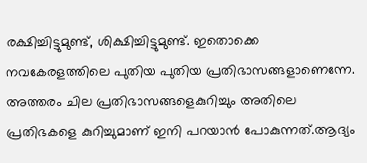രക്ഷിച്ചിട്ടുമുണ്ട്, ശിക്ഷിച്ചിട്ടുമുണ്ട്. ഇതൊക്കെ നവകേരളത്തിലെ പുതിയ പുതിയ പ്രതിഭാസങ്ങളാണെന്നേ. അത്തരം ചില പ്രതിഭാസങ്ങളെകുറിച്ചും അതിലെ പ്രതിഭകളെ കുറിച്ചുമാണ് ഇനി പറയാന്‍ പോകുന്നത്.ആദ്യം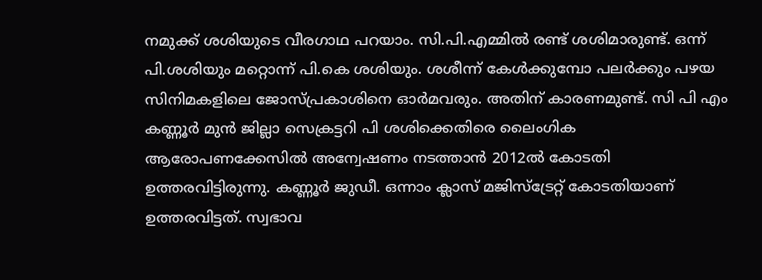നമുക്ക് ശശിയുടെ വീരഗാഥ പറയാം. സി.പി.എമ്മില്‍ രണ്ട് ശശിമാരുണ്ട്. ഒന്ന് പി.ശശിയും മറ്റൊന്ന് പി.കെ ശശിയും. ശശീന്ന് കേള്‍ക്കുമ്പോ പലര്‍ക്കും പഴയ സിനിമകളിലെ ജോസ്പ്രകാശിനെ ഓര്‍മവരും. അതിന് കാരണമുണ്ട്. സി പി എം കണ്ണൂര്‍ മുന്‍ ജില്ലാ സെക്രട്ടറി പി ശശിക്കെതിരെ ലൈംഗിക ആരോപണക്കേസില്‍ അന്വേഷണം നടത്താന്‍ 2012ല്‍ കോടതി ഉത്തരവിട്ടിരുന്നു. കണ്ണൂര്‍ ജുഡീ. ഒന്നാം ക്ലാസ് മജിസ്ട്രേറ്റ് കോടതിയാണ് ഉത്തരവിട്ടത്. സ്വഭാവ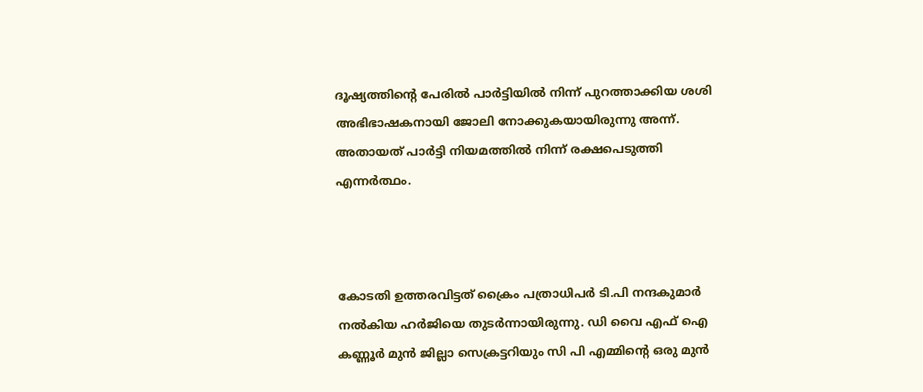ദൂഷ്യത്തിന്റെ പേരില്‍ പാര്‍ട്ടിയില്‍ നിന്ന് പുറത്താക്കിയ ശശി അഭിഭാഷകനായി ജോലി നോക്കുകയായിരുന്നു അന്ന്. അതായത് പാര്‍ട്ടി നിയമത്തില്‍ നിന്ന് രക്ഷപെടുത്തി എന്നര്‍ത്ഥം.



കോടതി ഉത്തരവിട്ടത് ക്രൈം പത്രാധിപര്‍ ടി.പി നന്ദകുമാര്‍ നല്‍കിയ ഹര്‍ജിയെ തുടര്‍ന്നായിരുന്നു. ഡി വൈ എഫ് ഐ കണ്ണൂര്‍ മുന്‍ ജില്ലാ സെക്രട്ടറിയും സി പി എമ്മിന്റെ ഒരു മുന്‍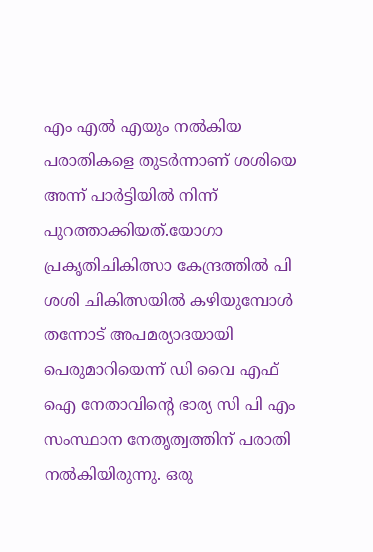എം എല്‍ എയും നല്‍കിയ പരാതികളെ തുടര്‍ന്നാണ് ശശിയെ അന്ന് പാര്‍ട്ടിയില്‍ നിന്ന് പുറത്താക്കിയത്.യോഗാ പ്രകൃതിചികിത്സാ കേന്ദ്രത്തില്‍ പി ശശി ചികിത്സയില്‍ കഴിയുമ്പോള്‍ തന്നോട് അപമര്യാദയായി പെരുമാറിയെന്ന് ഡി വൈ എഫ് ഐ നേതാവിന്റെ ഭാര്യ സി പി എം സംസ്ഥാന നേതൃത്വത്തിന് പരാതി നല്‍കിയിരുന്നു. ഒരു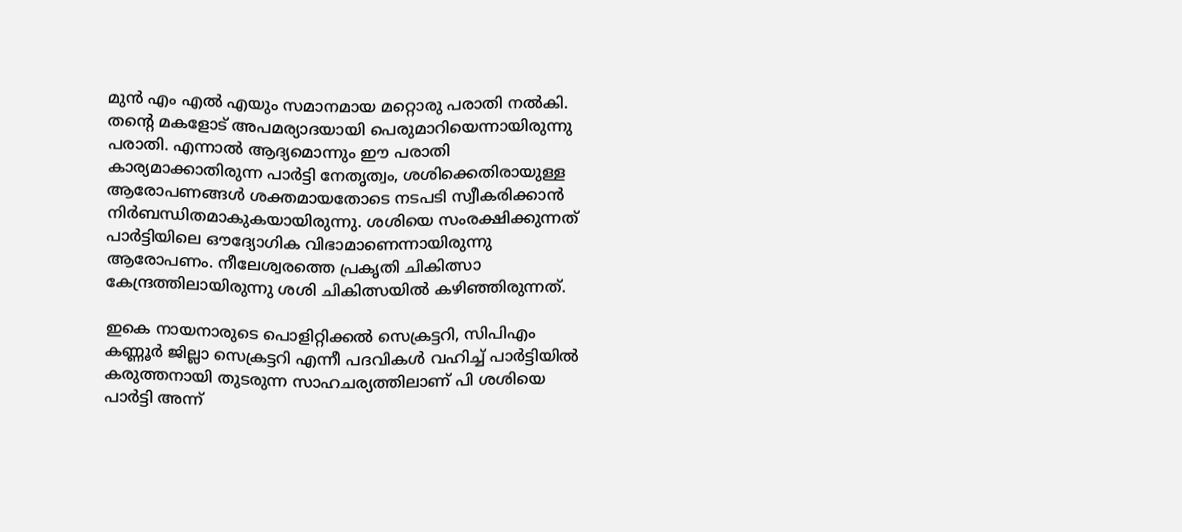മുന്‍ എം എല്‍ എയും സമാനമായ മറ്റൊരു പരാതി നല്‍കി. തന്റെ മകളോട് അപമര്യാദയായി പെരുമാറിയെന്നായിരുന്നു പരാതി. എന്നാല്‍ ആദ്യമൊന്നും ഈ പരാതി കാര്യമാക്കാതിരുന്ന പാര്‍ട്ടി നേതൃത്വം, ശശിക്കെതിരായുള്ള ആരോപണങ്ങള്‍ ശക്തമായതോടെ നടപടി സ്വീകരിക്കാന്‍ നിര്‍ബന്ധിതമാകുകയായിരുന്നു. ശശിയെ സംരക്ഷിക്കുന്നത് പാര്‍ട്ടിയിലെ ഔദ്യോഗിക വിഭാമാണെന്നായിരുന്നു ആരോപണം. നീലേശ്വരത്തെ പ്രകൃതി ചികിത്സാ കേന്ദ്രത്തിലായിരുന്നു ശശി ചികിത്സയില്‍ കഴിഞ്ഞിരുന്നത്.

ഇകെ നായനാരുടെ പൊളിറ്റിക്കല്‍ സെക്രട്ടറി, സിപിഎം കണ്ണൂര്‍ ജില്ലാ സെക്രട്ടറി എന്നീ പദവികള്‍ വഹിച്ച് പാര്‍ട്ടിയില്‍ കരുത്തനായി തുടരുന്ന സാഹചര്യത്തിലാണ് പി ശശിയെ പാര്‍ട്ടി അന്ന്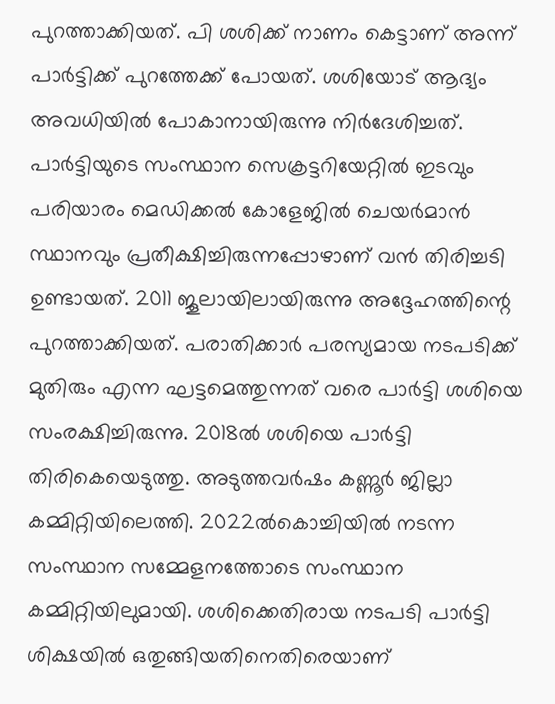പുറത്താക്കിയത്. പി ശശിക്ക് നാണം കെട്ടാണ് അന്ന് പാര്‍ട്ടിക്ക് പുറത്തേക്ക് പോയത്. ശശിയോട് ആദ്യം അവധിയില്‍ പോകാനായിരുന്നു നിര്‍ദേശിച്ചത്. പാര്‍ട്ടിയുടെ സംസ്ഥാന സെക്രട്ടറിയേറ്റില്‍ ഇടവും പരിയാരം മെഡിക്കല്‍ കോളേജില്‍ ചെയര്‍മാന്‍ സ്ഥാനവും പ്രതീക്ഷിച്ചിരുന്നപ്പോഴാണ് വന്‍ തിരിച്ചടി ഉണ്ടായത്. 2011 ജൂലായിലായിരുന്നു അദ്ദേഹത്തിന്റെ പുറത്താക്കിയത്. പരാതിക്കാര്‍ പരസ്യമായ നടപടിക്ക് മുതിരും എന്ന ഘട്ടമെത്തുന്നത് വരെ പാര്‍ട്ടി ശശിയെ സംരക്ഷിച്ചിരുന്നു. 2018ല്‍ ശശിയെ പാര്‍ട്ടി തിരികെയെടുത്തു. അടുത്തവര്‍ഷം കണ്ണൂര്‍ ജില്ലാ കമ്മിറ്റിയിലെത്തി. 2022ല്‍കൊച്ചിയില്‍ നടന്ന സംസ്ഥാന സമ്മേളനത്തോടെ സംസ്ഥാന കമ്മിറ്റിയിലുമായി. ശശിക്കെതിരായ നടപടി പാര്‍ട്ടി ശിക്ഷയില്‍ ഒതുങ്ങിയതിനെതിരെയാണ്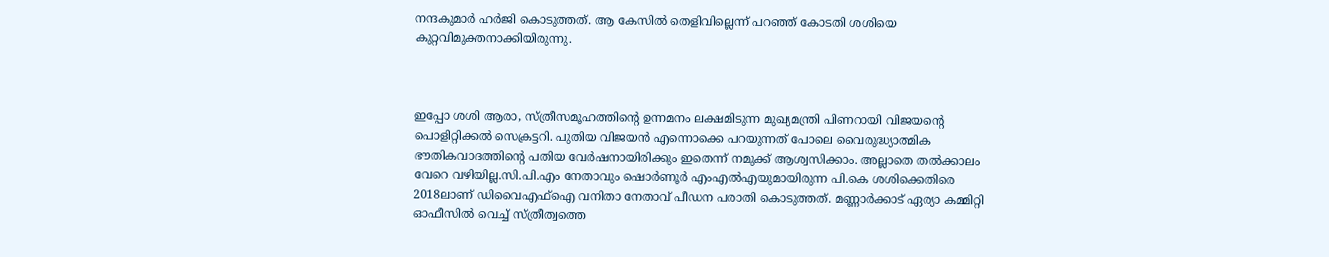നന്ദകുമാര്‍ ഹര്‍ജി കൊടുത്തത്. ആ കേസില്‍ തെളിവില്ലെന്ന് പറഞ്ഞ് കോടതി ശശിയെ കുറ്റവിമുക്തനാക്കിയിരുന്നു.



ഇപ്പോ ശശി ആരാ, സ്ത്രീസമൂഹത്തിന്റെ ഉന്നമനം ലക്ഷമിടുന്ന മുഖ്യമന്ത്രി പിണറായി വിജയന്റെ പൊളിറ്റിക്കല്‍ സെക്രട്ടറി. പുതിയ വിജയന്‍ എന്നൊക്കെ പറയുന്നത് പോലെ വൈരുദ്ധ്യാത്മിക ഭൗതികവാദത്തിന്റെ പതിയ വേര്‍ഷനായിരിക്കും ഇതെന്ന് നമുക്ക് ആശ്വസിക്കാം. അല്ലാതെ തല്‍ക്കാലം വേറെ വഴിയില്ല.സി.പി.എം നേതാവും ഷൊര്‍ണൂര്‍ എംഎല്‍എയുമായിരുന്ന പി.കെ ശശിക്കെതിരെ 2018ലാണ് ഡിവൈഎഫ്‌ഐ വനിതാ നേതാവ് പീഡന പരാതി കൊടുത്തത്. മണ്ണാര്‍ക്കാട് ഏര്യാ കമ്മിറ്റി ഓഫീസില്‍ വെച്ച് സ്ത്രീത്വത്തെ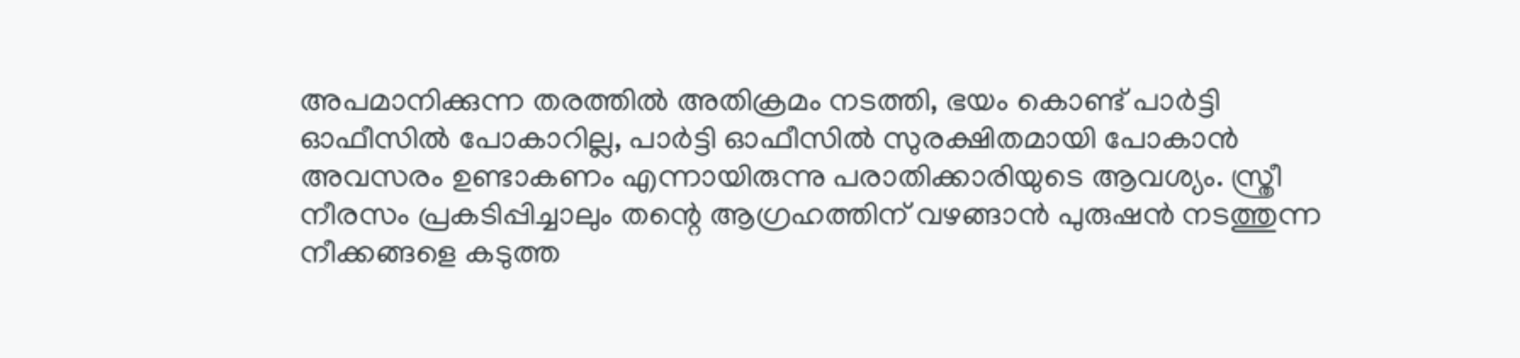അപമാനിക്കുന്ന തരത്തില്‍ അതിക്രമം നടത്തി, ഭയം കൊണ്ട് പാര്‍ട്ടി ഓഫീസില്‍ പോകാറില്ല, പാര്‍ട്ടി ഓഫീസില്‍ സുരക്ഷിതമായി പോകാന്‍ അവസരം ഉണ്ടാകണം എന്നായിരുന്നു പരാതിക്കാരിയുടെ ആവശ്യം. സ്ത്രീ നീരസം പ്രകടിപ്പിച്ചാലും തന്റെ ആഗ്രഹത്തിന് വഴങ്ങാന്‍ പുരുഷന്‍ നടത്തുന്ന നീക്കങ്ങളെ കടുത്ത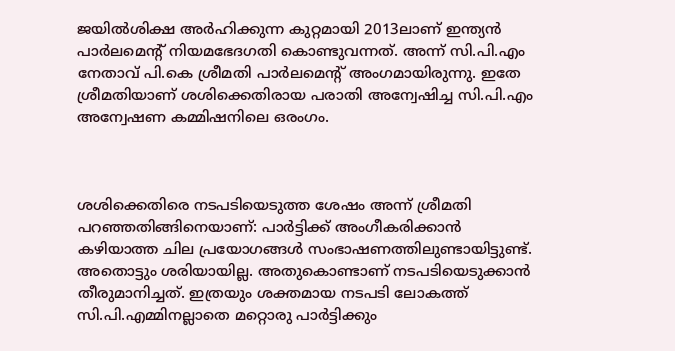ജയില്‍ശിക്ഷ അര്‍ഹിക്കുന്ന കുറ്റമായി 2013ലാണ് ഇന്ത്യന്‍ പാര്‍ലമെന്റ് നിയമഭേദഗതി കൊണ്ടുവന്നത്. അന്ന് സി.പി.എം നേതാവ് പി.കെ ശ്രീമതി പാര്‍ലമെന്റ് അംഗമായിരുന്നു. ഇതേ ശ്രീമതിയാണ് ശശിക്കെതിരായ പരാതി അന്വേഷിച്ച സി.പി.എം അന്വേഷണ കമ്മിഷനിലെ ഒരംഗം.



ശശിക്കെതിരെ നടപടിയെടുത്ത ശേഷം അന്ന് ശ്രീമതി പറഞ്ഞതിങ്ങിനെയാണ്: പാര്‍ട്ടിക്ക് അംഗീകരിക്കാന്‍ കഴിയാത്ത ചില പ്രയോഗങ്ങള്‍ സംഭാഷണത്തിലുണ്ടായിട്ടുണ്ട്. അതൊട്ടും ശരിയായില്ല. അതുകൊണ്ടാണ് നടപടിയെടുക്കാന്‍ തീരുമാനിച്ചത്. ഇത്രയും ശക്തമായ നടപടി ലോകത്ത് സി.പി.എമ്മിനല്ലാതെ മറ്റൊരു പാര്‍ട്ടിക്കും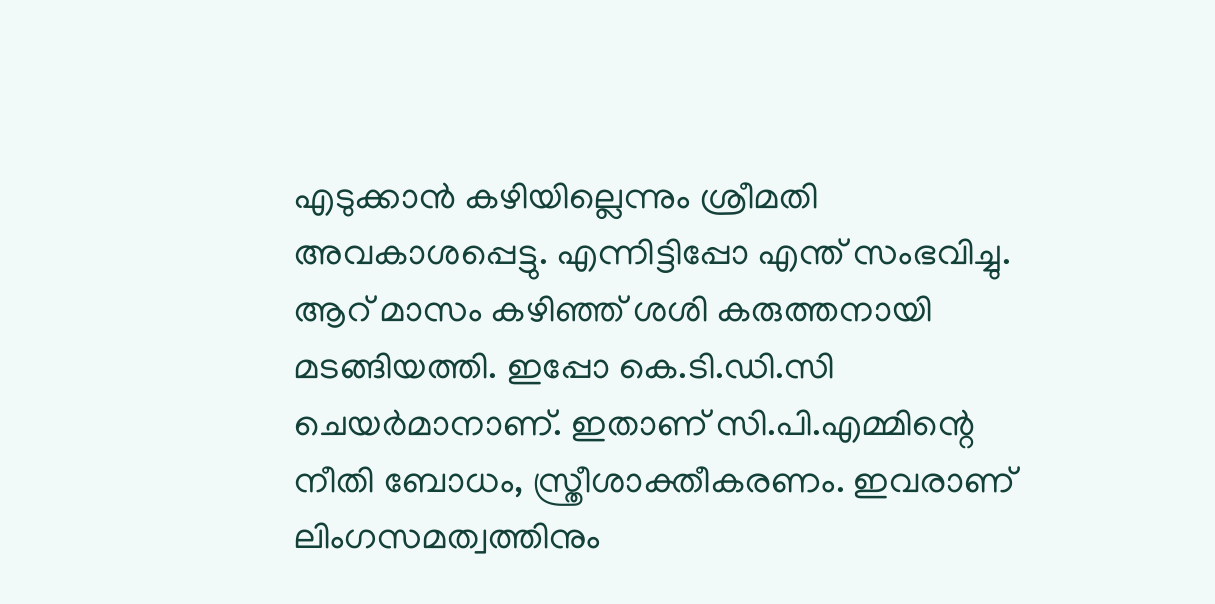എടുക്കാന്‍ കഴിയില്ലെന്നും ശ്രീമതി അവകാശപ്പെട്ടു. എന്നിട്ടിപ്പോ എന്ത് സംഭവിച്ചു. ആറ് മാസം കഴിഞ്ഞ് ശശി കരുത്തനായി മടങ്ങിയത്തി. ഇപ്പോ കെ.ടി.ഡി.സി ചെയര്‍മാനാണ്. ഇതാണ് സി.പി.എമ്മിന്റെ നീതി ബോധം, സ്ത്രീശാക്തീകരണം. ഇവരാണ് ലിംഗസമത്വത്തിനും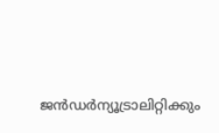ജന്‍ഡര്‍ന്യൂട്രാലിറ്റിക്കും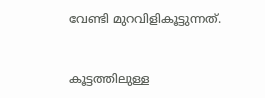വേണ്ടി മുറവിളികൂട്ടുന്നത്.



കൂട്ടത്തിലുള്ള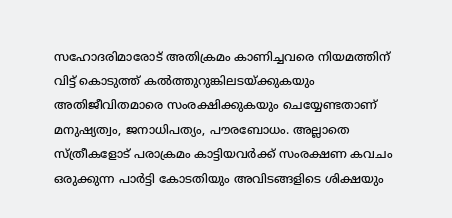സഹോദരിമാരോട് അതിക്രമം കാണിച്ചവരെ നിയമത്തിന് വിട്ട് കൊടുത്ത് കല്‍ത്തുറുങ്കിലടയ്ക്കുകയും അതിജീവിതമാരെ സംരക്ഷിക്കുകയും ചെയ്യേണ്ടതാണ് മനുഷ്യത്വം, ജനാധിപത്യം, പൗരബോധം. അല്ലാതെ സ്ത്രീകളോട് പരാക്രമം കാട്ടിയവര്‍ക്ക് സംരക്ഷണ കവചം ഒരുക്കുന്ന പാര്‍ട്ടി കോടതിയും അവിടങ്ങളിടെ ശിക്ഷയും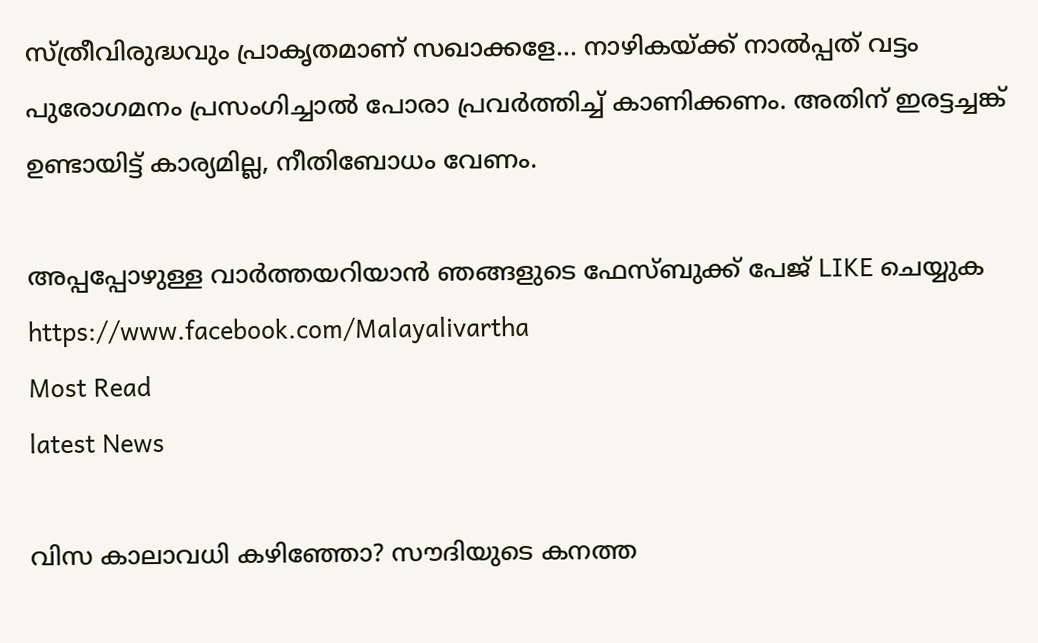സ്ത്രീവിരുദ്ധവും പ്രാകൃതമാണ് സഖാക്കളേ... നാഴികയ്ക്ക് നാല്‍പ്പത് വട്ടം പുരോഗമനം പ്രസംഗിച്ചാല്‍ പോരാ പ്രവര്‍ത്തിച്ച് കാണിക്കണം. അതിന് ഇരട്ടച്ചങ്ക് ഉണ്ടായിട്ട് കാര്യമില്ല, നീതിബോധം വേണം.

അപ്പപ്പോഴുള്ള വാര്‍ത്തയറിയാന്‍ ഞങ്ങളുടെ ഫേസ്‌ബുക്ക്‌ പേജ് LIKE ചെയ്യുക
https://www.facebook.com/Malayalivartha
Most Read
latest News

വിസ കാലാവധി കഴിഞ്ഞോ? സൗദിയുടെ കനത്ത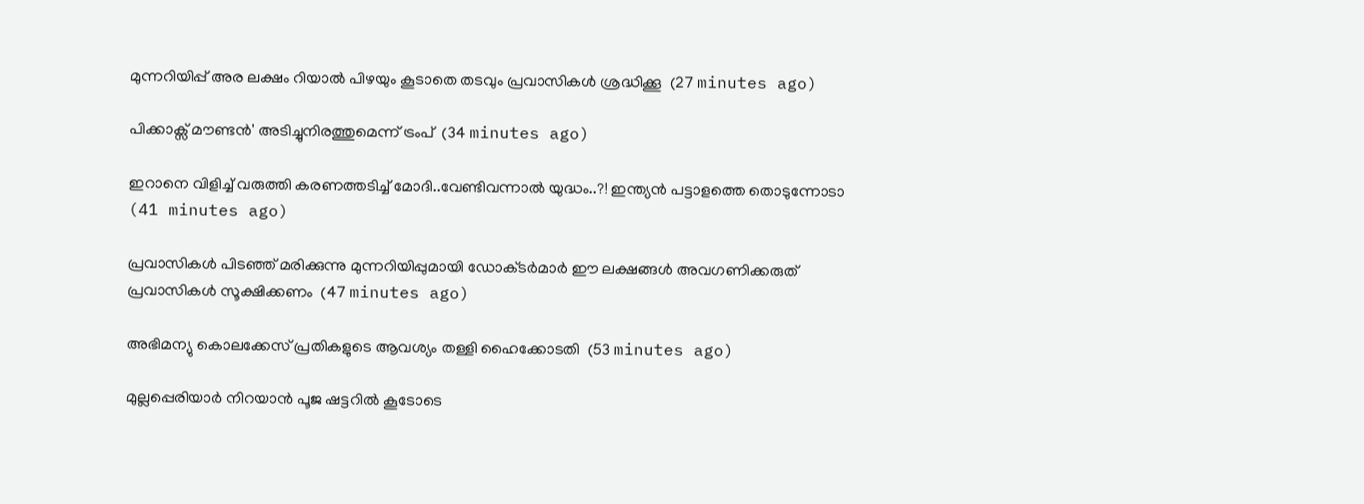മുന്നറിയിപ്പ് അര ലക്ഷം റിയാൽ പിഴയും കൂടാതെ തടവും പ്രവാസികൾ ശ്രദ്ധിക്കൂ  (27 minutes ago)

പിക്കാക്സ് മൗണ്ടൻ' അടിച്ചുനിരത്തുമെന്ന് ട്രംപ്  (34 minutes ago)

ഇറാനെ വിളിച്ച് വരുത്തി കരണത്തടിച്ച് മോദി..വേണ്ടിവന്നാൽ യുദ്ധം..?! ഇന്ത്യൻ പട്ടാളത്തെ തൊടുന്നോടാ  (41 minutes ago)

പ്രവാസികൾ പിടഞ്ഞ് മരിക്കുന്നു മുന്നറിയിപ്പുമായി ഡോക്‌ടർമാർ ഈ ലക്ഷങ്ങൾ അവഗണിക്കരുത് പ്രവാസികൾ സൂക്ഷിക്കണം  (47 minutes ago)

അഭിമന്യു കൊലക്കേസ് പ്രതികളുടെ ആവശ്യം തള്ളി ഹൈക്കോടതി  (53 minutes ago)

മുല്ലപ്പെരിയാർ നിറയാൻ പൂജ ഷട്ടറിൽ കൂടോടെ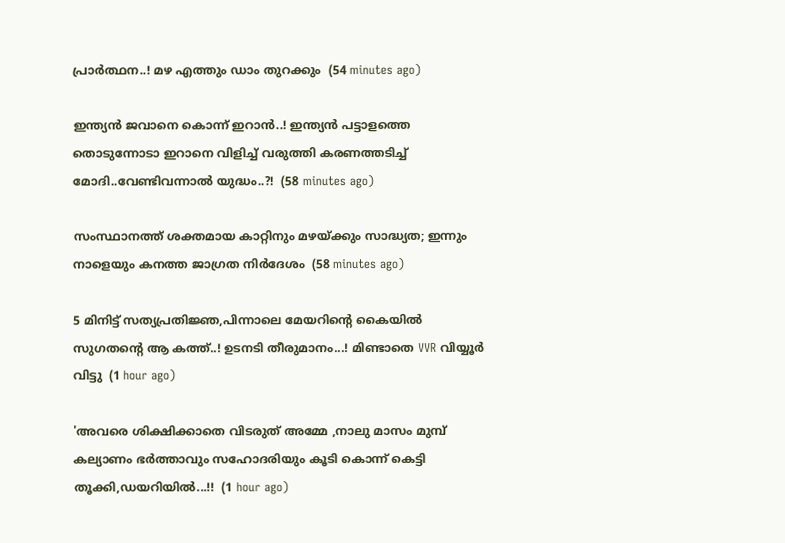പ്രാർത്ഥന..! മഴ എത്തും ഡാം തുറക്കും  (54 minutes ago)

ഇന്ത്യൻ ജവാനെ കൊന്ന് ഇറാൻ..! ഇന്ത്യൻ പട്ടാളത്തെ തൊടുന്നോടാ ഇറാനെ വിളിച്ച് വരുത്തി കരണത്തടിച്ച് മോദി..വേണ്ടിവന്നാൽ യുദ്ധം..?!  (58 minutes ago)

സംസ്ഥാനത്ത് ശക്തമായ കാറ്റിനും മഴയ്ക്കും സാദ്ധ്യത; ഇന്നും നാളെയും കനത്ത ജാഗ്രത നിര്‍ദേശം  (58 minutes ago)

5 മിനിട്ട് സത്യപ്രതിജ്ഞ,പിന്നാലെ മേയറിന്റെ കൈയിൽ സുഗതന്റെ ആ കത്ത്..! ഉടനടി തീരുമാനം...! മിണ്ടാതെ VVR വിയ്യൂർ വിട്ടു  (1 hour ago)

'അവരെ ശിക്ഷിക്കാതെ വിടരുത് അമ്മേ ,നാലു മാസം മുമ്പ് കല്യാണം ഭർത്താവും സഹോദരിയും കൂടി കൊന്ന് കെട്ടി തൂക്കി,ഡയറിയിൽ...!!  (1 hour ago)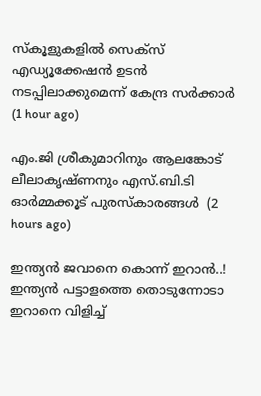സ്‌കൂളുകളില്‍ സെക്സ് എഡ്യൂക്കേഷന്‍ ഉടന്‍ നടപ്പിലാക്കുമെന്ന് കേന്ദ്ര സര്‍ക്കാര്‍  (1 hour ago)

എം.ജി ശ്രീകുമാറിനും ആലങ്കോട് ലീലാകൃഷ്ണനും എസ്.ബി.ടി ഓര്‍മ്മക്കൂട് പുരസ്‌കാരങ്ങള്‍  (2 hours ago)

ഇന്ത്യൻ ജവാനെ കൊന്ന് ഇറാൻ..! ഇന്ത്യൻ പട്ടാളത്തെ തൊടുന്നോടാ ഇറാനെ വിളിച്ച്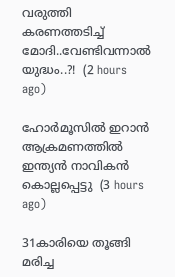വരുത്തി കരണത്തടിച്ച് മോദി..വേണ്ടിവന്നാൽ യുദ്ധം..?!  (2 hours ago)

ഹോര്‍മൂസില്‍ ഇറാന്‍ ആക്രമണത്തില്‍ ഇന്ത്യന്‍ നാവികന്‍ കൊല്ലപ്പെട്ടു  (3 hours ago)

31കാരിയെ തൂങ്ങി മരിച്ച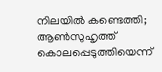നിലയിൽ കണ്ടെത്തി; ആൺസുഹൃത്ത് കൊലപ്പെടുത്തിയെന്ന്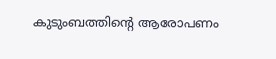കുടുംബത്തിന്റെ ആരോപണം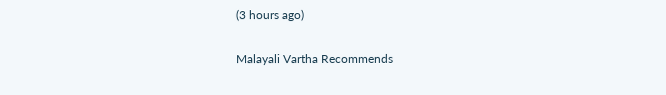(3 hours ago)

Malayali Vartha Recommends